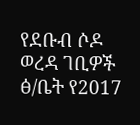የደቡብ ሶዶ ወረዳ ገቢዎች ፅ/ቤት የ2017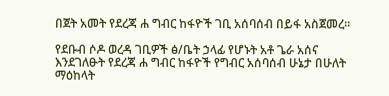በጀት አመት የደረጃ ሐ ግብር ከፋዮች ገቢ አሰባሰብ በይፋ አስጀመረ።

የደቡብ ሶዶ ወረዳ ገቢዎች ፅ/ቤት ኃላፊ የሆኑት አቶ ጌራ አሰና እንደገለፁት የደረጃ ሐ ግብር ከፋዮች የግብር አሰባሰብ ሁኔታ በሁለት ማዕከላት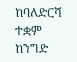ከባለድርሻ ተቋም ከንግድ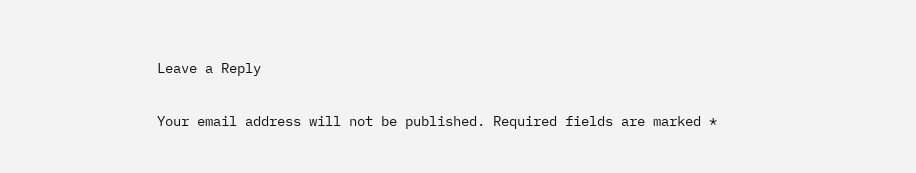Leave a Reply

Your email address will not be published. Required fields are marked *